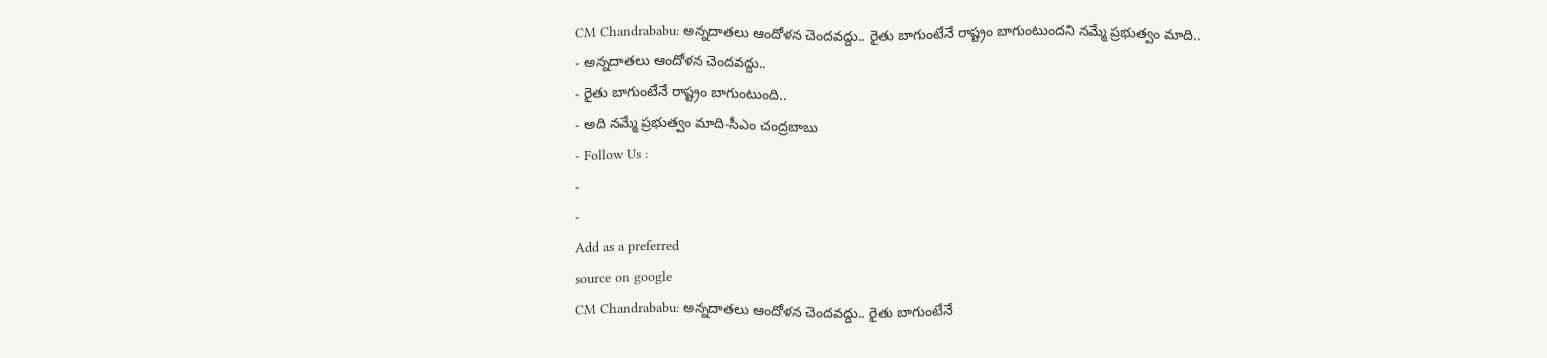CM Chandrababu: అన్నదాతలు ఆందోళన చెందవద్దు.. రైతు బాగుంటేనే రాష్ట్రం బాగుంటుందని నమ్మే ప్రభుత్వం మాది..
- అన్నదాతలు ఆందోళన చెందవద్దు..
- రైతు బాగుంటేనే రాష్ట్రం బాగుంటుంది..
- అది నమ్మే ప్రభుత్వం మాది-సీఎం చంద్రబాబు
- Follow Us :
-
-
Add as a preferred
source on google
CM Chandrababu: అన్నదాతలు ఆందోళన చెందవద్దు.. రైతు బాగుంటేనే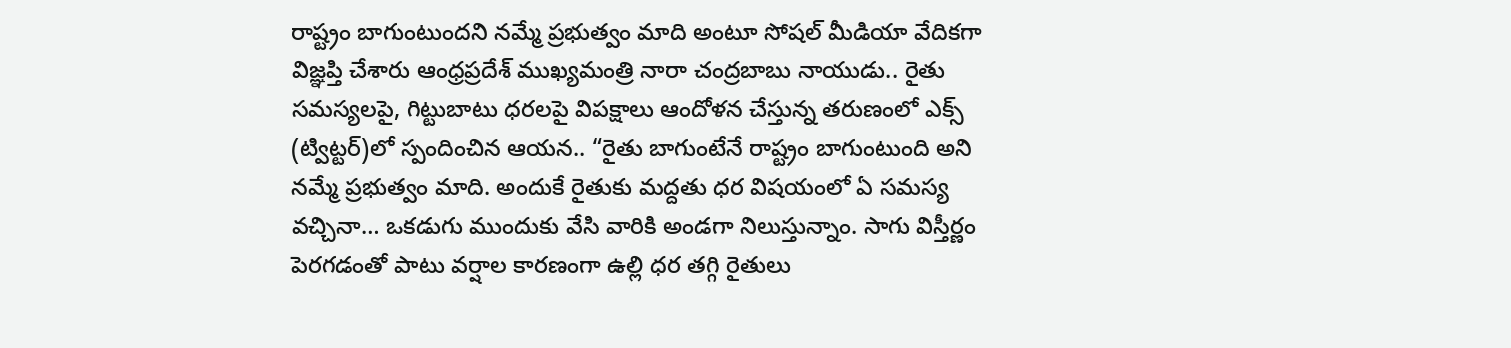రాష్ట్రం బాగుంటుందని నమ్మే ప్రభుత్వం మాది అంటూ సోషల్ మీడియా వేదికగా విజ్ఞప్తి చేశారు ఆంధ్రప్రదేశ్ ముఖ్యమంత్రి నారా చంద్రబాబు నాయుడు.. రైతు సమస్యలపై, గిట్టుబాటు ధరలపై విపక్షాలు ఆందోళన చేస్తున్న తరుణంలో ఎక్స్ (ట్విట్టర్)లో స్పందించిన ఆయన.. “రైతు బాగుంటేనే రాష్ట్రం బాగుంటుంది అని నమ్మే ప్రభుత్వం మాది. అందుకే రైతుకు మద్దతు ధర విషయంలో ఏ సమస్య వచ్చినా… ఒకడుగు ముందుకు వేసి వారికి అండగా నిలుస్తున్నాం. సాగు విస్తీర్ణం పెరగడంతో పాటు వర్షాల కారణంగా ఉల్లి ధర తగ్గి రైతులు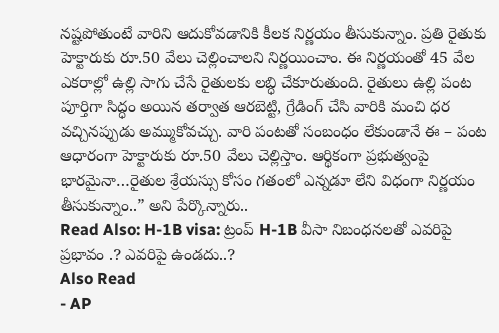నష్టపోతుంటే వారిని ఆదుకోవడానికి కీలక నిర్ణయం తీసుకున్నాం. ప్రతి రైతుకు హెక్టారుకు రూ.50 వేలు చెల్లించాలని నిర్ణయించాం. ఈ నిర్ణయంతో 45 వేల ఎకరాల్లో ఉల్లి సాగు చేసే రైతులకు లబ్ధి చేకూరుతుంది. రైతులు ఉల్లి పంట పూర్తిగా సిద్ధం అయిన తర్వాత ఆరబెట్టి, గ్రేడింగ్ చేసి వారికి మంచి ధర వచ్చినప్పుడు అమ్ముకోవచ్చు. వారి పంటతో సంబంధం లేకుండానే ఈ – పంట ఆధారంగా హెక్టారుకు రూ.50 వేలు చెల్లిస్తాం. ఆర్థికంగా ప్రభుత్వంపై భారమైనా…రైతుల శ్రేయస్సు కోసం గతంలో ఎన్నడూ లేని విధంగా నిర్ణయం తీసుకున్నాం..” అని పేర్కొన్నారు..
Read Also: H-1B visa: ట్రంప్ H-1B వీసా నిబంధనలతో ఎవరిపై ప్రభావం .? ఎవరిపై ఉండదు..?
Also Read
- AP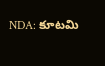NDA: కూటమి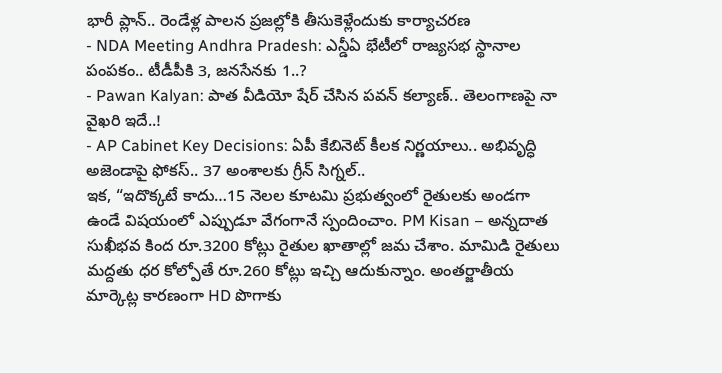భారీ ప్లాన్.. రెండేళ్ల పాలన ప్రజల్లోకి తీసుకెళ్లేందుకు కార్యాచరణ
- NDA Meeting Andhra Pradesh: ఎన్డీఏ భేటీలో రాజ్యసభ స్థానాల పంపకం.. టీడీపీకి 3, జనసేనకు 1..?
- Pawan Kalyan: పాత వీడియో షేర్ చేసిన పవన్ కల్యాణ్.. తెలంగాణపై నా వైఖరి ఇదే..!
- AP Cabinet Key Decisions: ఏపీ కేబినెట్ కీలక నిర్ణయాలు.. అభివృద్ధి అజెండాపై ఫోకస్.. 37 అంశాలకు గ్రీన్ సిగ్నల్..
ఇక, “ఇదొక్కటే కాదు…15 నెలల కూటమి ప్రభుత్వంలో రైతులకు అండగా ఉండే విషయంలో ఎప్పుడూ వేగంగానే స్పందించాం. PM Kisan – అన్నదాత సుఖీభవ కింద రూ.3200 కోట్లు రైతుల ఖాతాల్లో జమ చేశాం. మామిడి రైతులు మద్దతు ధర కోల్పోతే రూ.260 కోట్లు ఇచ్చి ఆదుకున్నాం. అంతర్జాతీయ మార్కెట్ల కారణంగా HD పొగాకు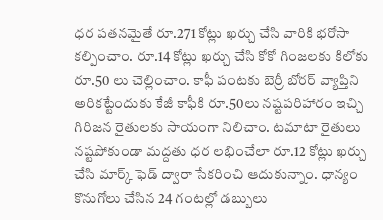ధర పతనమైతే రూ.271 కోట్లు ఖర్చు చేసి వారికి భరోసా కల్పించాం. రూ.14 కోట్లు ఖర్చు చేసి కోకో గింజలకు కిలోకు రూ.50 లు చెల్లించాం. కాఫీ పంటకు బెర్రీ బోరర్ వ్యాప్తిని అరికట్టేందుకు కేజీ కాఫీకి రూ.50లు నష్టపరిహారం ఇచ్చి గిరిజన రైతులకు సాయంగా నిలిచాం. టమాటా రైతులు నష్టపోకుండా మద్దతు ధర లభించేలా రూ.12 కోట్లు ఖర్చు చేసి మార్క్ ఫెడ్ ద్వారా సేకరించి ఆదుకున్నాం. ధాన్యం కొనుగోలు చేసిన 24 గంటల్లో డబ్బులు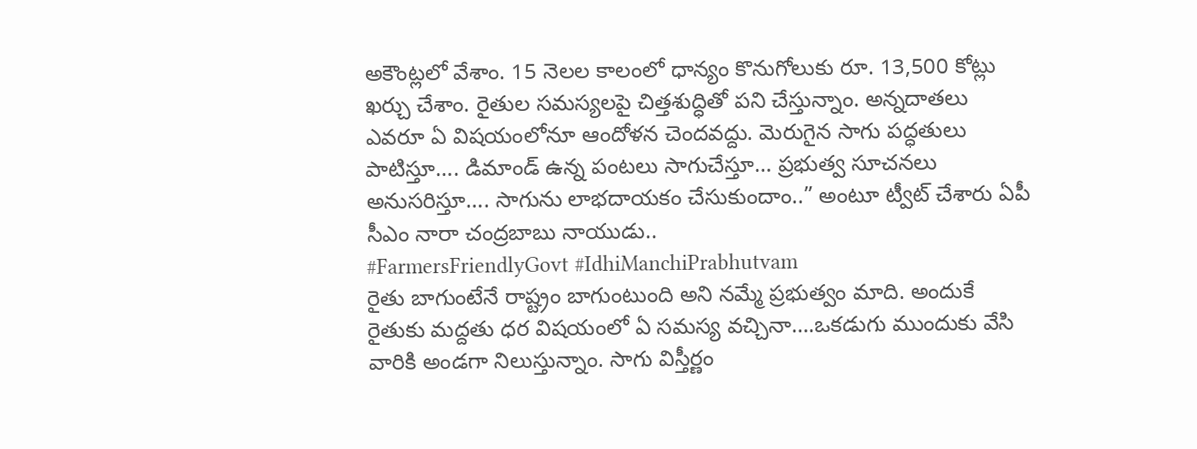అకౌంట్లలో వేశాం. 15 నెలల కాలంలో ధాన్యం కొనుగోలుకు రూ. 13,500 కోట్లు ఖర్చు చేశాం. రైతుల సమస్యలపై చిత్తశుద్ధితో పని చేస్తున్నాం. అన్నదాతలు ఎవరూ ఏ విషయంలోనూ ఆందోళన చెందవద్దు. మెరుగైన సాగు పద్ధతులు పాటిస్తూ…. డిమాండ్ ఉన్న పంటలు సాగుచేస్తూ… ప్రభుత్వ సూచనలు అనుసరిస్తూ…. సాగును లాభదాయకం చేసుకుందాం..” అంటూ ట్వీట్ చేశారు ఏపీ సీఎం నారా చంద్రబాబు నాయుడు..
#FarmersFriendlyGovt #IdhiManchiPrabhutvam
రైతు బాగుంటేనే రాష్ట్రం బాగుంటుంది అని నమ్మే ప్రభుత్వం మాది. అందుకే రైతుకు మద్దతు ధర విషయంలో ఏ సమస్య వచ్చినా….ఒకడుగు ముందుకు వేసి వారికి అండగా నిలుస్తున్నాం. సాగు విస్తీర్ణం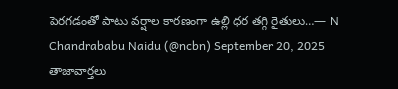పెరగడంతో పాటు వర్షాల కారణంగా ఉల్లి ధర తగ్గి రైతులు…— N Chandrababu Naidu (@ncbn) September 20, 2025
తాజావార్తలు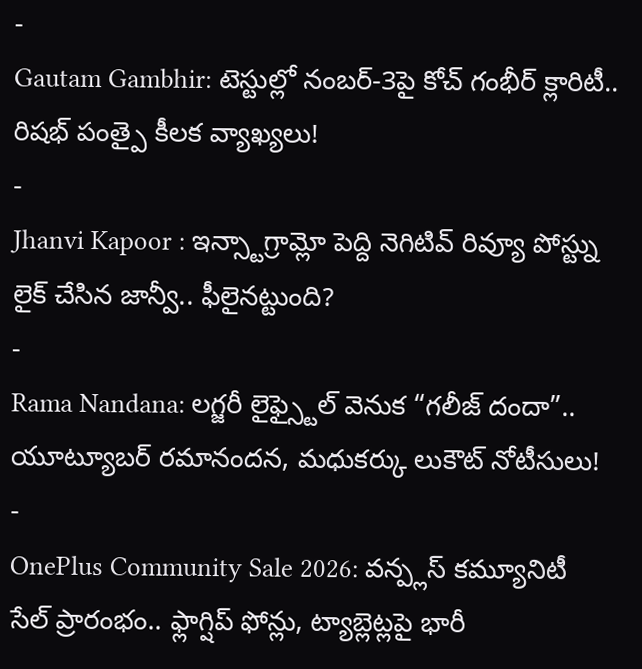-
Gautam Gambhir: టెస్టుల్లో నంబర్-3పై కోచ్ గంభీర్ క్లారిటీ.. రిషభ్ పంత్పై కీలక వ్యాఖ్యలు!
-
Jhanvi Kapoor : ఇన్స్టాగ్రామ్లో పెద్ది నెగిటివ్ రివ్యూ పోస్ట్ను లైక్ చేసిన జాన్వీ.. ఫీలైనట్టుంది?
-
Rama Nandana: లగ్జరీ లైఫ్స్టైల్ వెనుక “గలీజ్ దందా”.. యూట్యూబర్ రమానందన, మధుకర్కు లుకౌట్ నోటీసులు!
-
OnePlus Community Sale 2026: వన్ప్లస్ కమ్యూనిటీ సేల్ ప్రారంభం.. ఫ్లాగ్షిప్ ఫోన్లు, ట్యాబ్లెట్లపై భారీ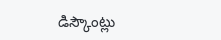డిస్కౌంట్లు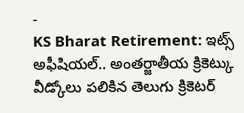-
KS Bharat Retirement: ఇట్స్ అఫీషియల్.. అంతర్జాతీయ క్రికెట్కు వీడ్కోలు పలికిన తెలుగు క్రికెటర్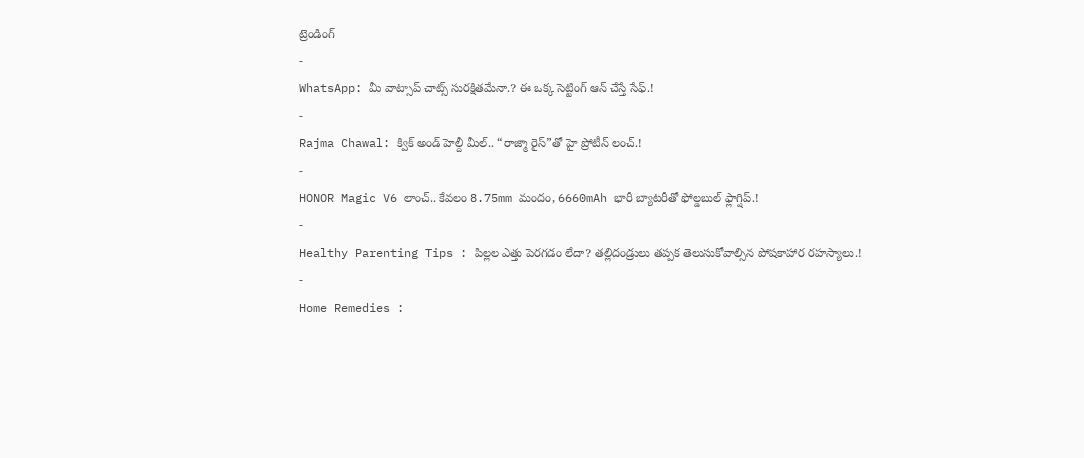ట్రెండింగ్
-
WhatsApp: మీ వాట్సాప్ చాట్స్ సురక్షితమేనా.? ఈ ఒక్క సెట్టింగ్ ఆన్ చేస్తే సేఫ్.!
-
Rajma Chawal: క్విక్ అండ్ హెల్దీ మీల్.. “రాజ్మా రైస్”తో హై ప్రోటీన్ లంచ్.!
-
HONOR Magic V6 లాంచ్.. కేవలం 8.75mm మందం, 6660mAh భారీ బ్యాటరీతో ఫోల్డబుల్ ఫ్లాగ్షిప్.!
-
Healthy Parenting Tips : పిల్లల ఎత్తు పెరగడం లేదా? తల్లిదండ్రులు తప్పక తెలుసుకోవాల్సిన పోషకాహార రహస్యాలు.!
-
Home Remedies :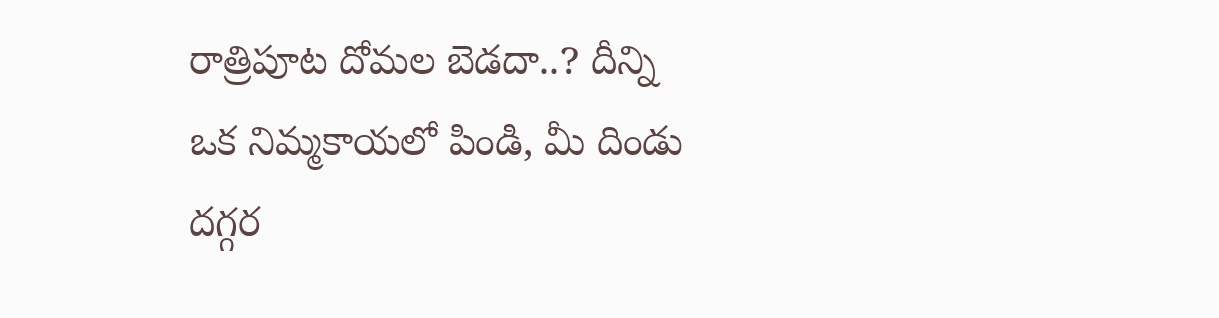రాత్రిపూట దోమల బెడదా..? దీన్ని ఒక నిమ్మకాయలో పిండి, మీ దిండు దగ్గర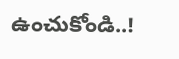ఉంచుకోండి..!